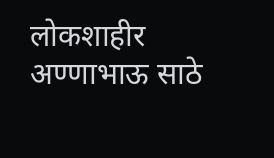लोकशाहीर अण्णाभाऊ साठे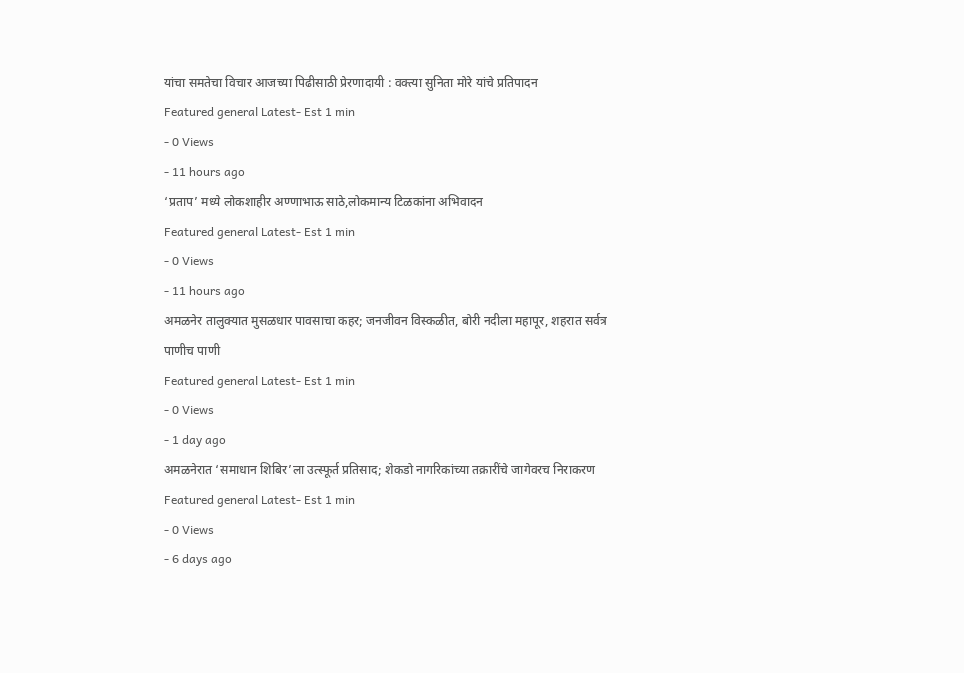यांचा समतेचा विचार आजच्या पिढीसाठी प्रेरणादायी : वक्त्या सुनिता मोरे यांचे प्रतिपादन
Featured general Latest- Est 1 min
- 0 Views
- 11 hours ago
‘प्रताप’ मध्ये लोकशाहीर अण्णाभाऊ साठे,लोकमान्य टिळकांना अभिवादन
Featured general Latest- Est 1 min
- 0 Views
- 11 hours ago
अमळनेर तालुक्यात मुसळधार पावसाचा कहर; जनजीवन विस्कळीत, बोरी नदीला महापूर, शहरात सर्वत्र पाणीच पाणी
Featured general Latest- Est 1 min
- 0 Views
- 1 day ago
अमळनेरात ‘समाधान शिबिर’ला उत्स्फूर्त प्रतिसाद; शेकडो नागरिकांच्या तक्रारींचे जागेवरच निराकरण
Featured general Latest- Est 1 min
- 0 Views
- 6 days ago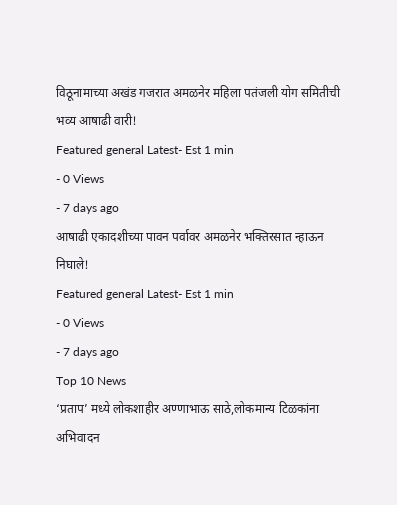विठूनामाच्या अखंड गजरात अमळनेर महिला पतंजली योग समितीची भव्य आषाढी वारी!
Featured general Latest- Est 1 min
- 0 Views
- 7 days ago
आषाढी एकादशीच्या पावन पर्वावर अमळनेर भक्तिरसात न्हाऊन निघाले!
Featured general Latest- Est 1 min
- 0 Views
- 7 days ago
Top 10 News
‘प्रताप’ मध्ये लोकशाहीर अण्णाभाऊ साठे,लोकमान्य टिळकांना अभिवादन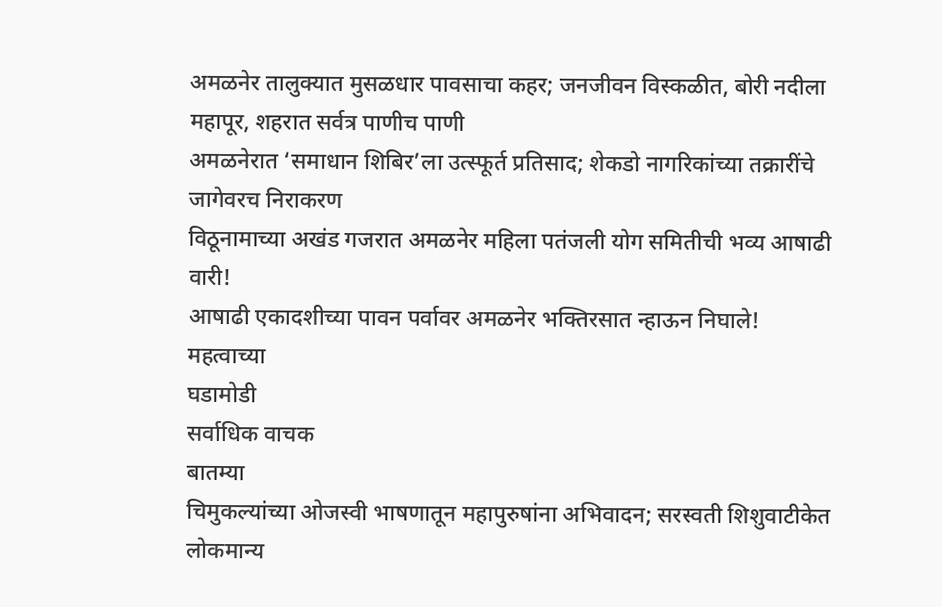अमळनेर तालुक्यात मुसळधार पावसाचा कहर; जनजीवन विस्कळीत, बोरी नदीला महापूर, शहरात सर्वत्र पाणीच पाणी
अमळनेरात ‘समाधान शिबिर’ला उत्स्फूर्त प्रतिसाद; शेकडो नागरिकांच्या तक्रारींचे जागेवरच निराकरण
विठूनामाच्या अखंड गजरात अमळनेर महिला पतंजली योग समितीची भव्य आषाढी वारी!
आषाढी एकादशीच्या पावन पर्वावर अमळनेर भक्तिरसात न्हाऊन निघाले!
महत्वाच्या
घडामोडी
सर्वाधिक वाचक
बातम्या
चिमुकल्यांच्या ओजस्वी भाषणातून महापुरुषांना अभिवादन; सरस्वती शिशुवाटीकेत लोकमान्य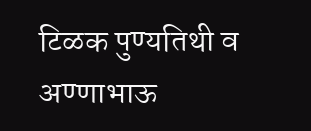टिळक पुण्यतिथी व अण्णाभाऊ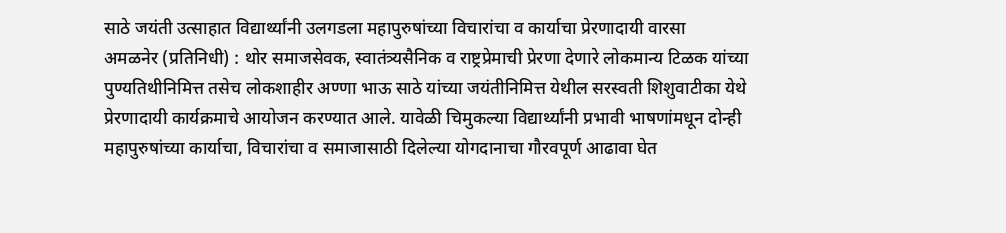साठे जयंती उत्साहात विद्यार्थ्यांनी उलगडला महापुरुषांच्या विचारांचा व कार्याचा प्रेरणादायी वारसा
अमळनेर (प्रतिनिधी) : थोर समाजसेवक, स्वातंत्र्यसैनिक व राष्ट्रप्रेमाची प्रेरणा देणारे लोकमान्य टिळक यांच्या पुण्यतिथीनिमित्त तसेच लोकशाहीर अण्णा भाऊ साठे यांच्या जयंतीनिमित्त येथील सरस्वती शिशुवाटीका येथे प्रेरणादायी कार्यक्रमाचे आयोजन करण्यात आले. यावेळी चिमुकल्या विद्यार्थ्यांनी प्रभावी भाषणांमधून दोन्ही महापुरुषांच्या कार्याचा, विचारांचा व समाजासाठी दिलेल्या योगदानाचा गौरवपूर्ण आढावा घेत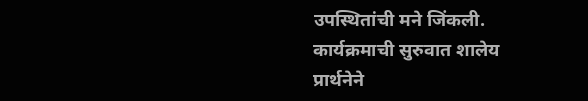उपस्थितांची मने जिंकली.
कार्यक्रमाची सुरुवात शालेय प्रार्थनेने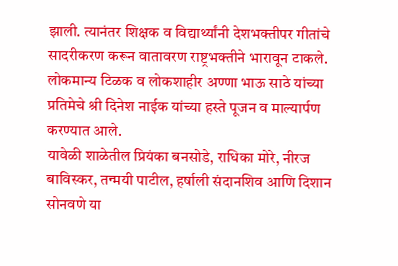झाली. त्यानंतर शिक्षक व विद्यार्थ्यांनी देशभक्तीपर गीतांचे सादरीकरण करून वातावरण राष्ट्रभक्तीने भारावून टाकले. लोकमान्य टिळक व लोकशाहीर अण्णा भाऊ साठे यांच्या प्रतिमेचे श्री दिनेश नाईक यांच्या हस्ते पूजन व माल्यार्पण करण्यात आले.
यावेळी शाळेतील प्रियंका बनसोडे, राधिका मोरे, नीरज बाविस्कर, तन्मयी पाटील, हर्षाली संदानशिव आणि दिशान सोनवणे या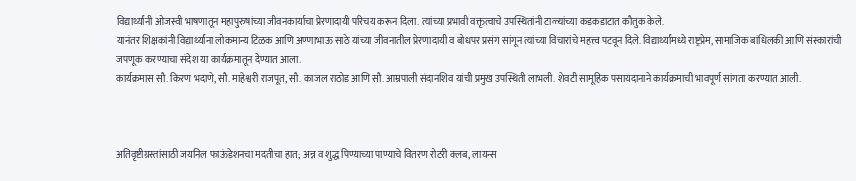विद्यार्थ्यांनी ओजस्वी भाषणातून महापुरुषांच्या जीवनकार्याचा प्रेरणादायी परिचय करून दिला. त्यांच्या प्रभावी वक्तृत्वाचे उपस्थितांनी टाळ्यांच्या कडकडाटात कौतुक केले.
यानंतर शिक्षकांनी विद्यार्थ्यांना लोकमान्य टिळक आणि अण्णाभाऊ साठे यांच्या जीवनातील प्रेरणादायी व बोधपर प्रसंग सांगून त्यांच्या विचारांचे महत्त्व पटवून दिले. विद्यार्थ्यांमध्ये राष्ट्रप्रेम, सामाजिक बांधिलकी आणि संस्कारांची जपणूक करण्याचा संदेश या कार्यक्रमातून देण्यात आला.
कार्यक्रमास सौ. किरण भदाणे, सौ. माहेश्वरी राजपूत, सौ. काजल राठोड आणि सौ. आम्रपाली संदानशिव यांची प्रमुख उपस्थिती लाभली. शेवटी सामूहिक पसायदानाने कार्यक्रमाची भावपूर्ण सांगता करण्यात आली.



अतिवृष्टीग्रस्तांसाठी जयनिल फाऊंडेशनचा मदतीचा हात; अन्न व शुद्ध पिण्याच्या पाण्याचे वितरण रोटरी क्लब, लायन्स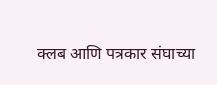क्लब आणि पत्रकार संघाच्या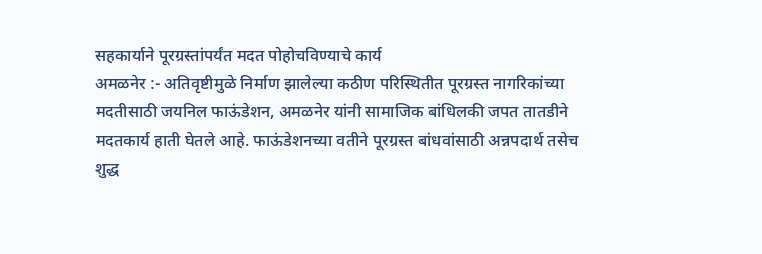सहकार्याने पूरग्रस्तांपर्यंत मदत पोहोचविण्याचे कार्य
अमळनेर :- अतिवृष्टीमुळे निर्माण झालेल्या कठीण परिस्थितीत पूरग्रस्त नागरिकांच्या मदतीसाठी जयनिल फाऊंडेशन, अमळनेर यांनी सामाजिक बांधिलकी जपत तातडीने मदतकार्य हाती घेतले आहे. फाऊंडेशनच्या वतीने पूरग्रस्त बांधवांसाठी अन्नपदार्थ तसेच शुद्ध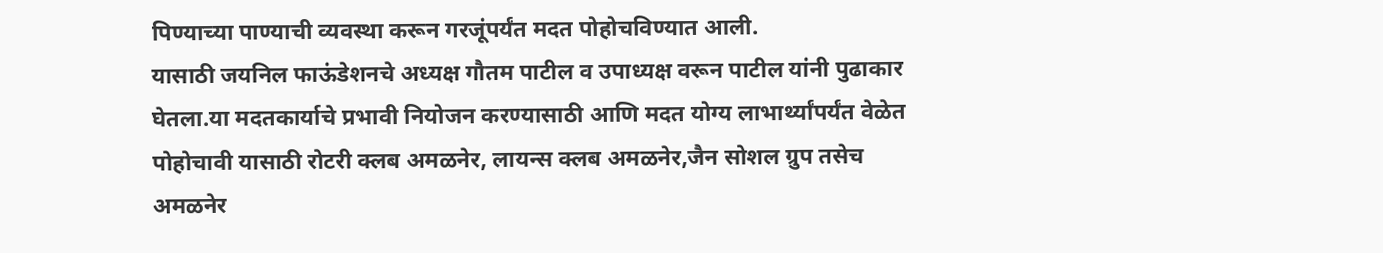पिण्याच्या पाण्याची व्यवस्था करून गरजूंपर्यंत मदत पोहोचविण्यात आली.
यासाठी जयनिल फाऊंडेशनचे अध्यक्ष गौतम पाटील व उपाध्यक्ष वरून पाटील यांनी पुढाकार घेतला.या मदतकार्याचे प्रभावी नियोजन करण्यासाठी आणि मदत योग्य लाभार्थ्यांपर्यंत वेळेत पोहोचावी यासाठी रोटरी क्लब अमळनेर, लायन्स क्लब अमळनेर,जैन सोशल ग्रुप तसेच अमळनेर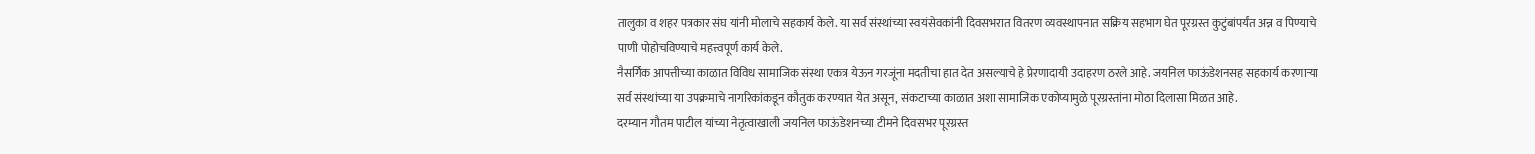तालुका व शहर पत्रकार संघ यांनी मोलाचे सहकार्य केले. या सर्व संस्थांच्या स्वयंसेवकांनी दिवसभरात वितरण व्यवस्थापनात सक्रिय सहभाग घेत पूरग्रस्त कुटुंबांपर्यंत अन्न व पिण्याचे पाणी पोहोचविण्याचे महत्त्वपूर्ण कार्य केले.
नैसर्गिक आपत्तीच्या काळात विविध सामाजिक संस्था एकत्र येऊन गरजूंना मदतीचा हात देत असल्याचे हे प्रेरणादायी उदाहरण ठरले आहे. जयनिल फाऊंडेशनसह सहकार्य करणाऱ्या सर्व संस्थांच्या या उपक्रमाचे नागरिकांकडून कौतुक करण्यात येत असून, संकटाच्या काळात अशा सामाजिक एकोप्यामुळे पूरग्रस्तांना मोठा दिलासा मिळत आहे.
दरम्यान गौतम पाटील यांच्या नेतृत्वाखाली जयनिल फाऊंडेशनच्या टीमने दिवसभर पूरग्रस्त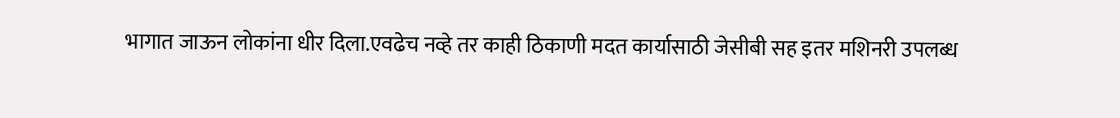भागात जाऊन लोकांना धीर दिला.एवढेच नव्हे तर काही ठिकाणी मदत कार्यासाठी जेसीबी सह इतर मशिनरी उपलब्ध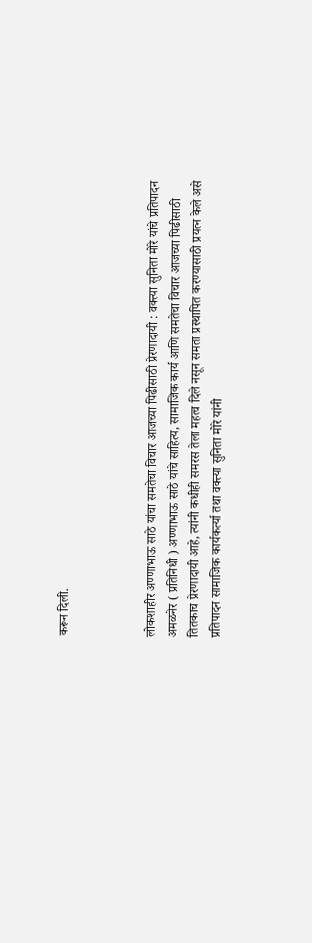करून दिली.



लोकशाहीर अण्णाभाऊ साठे यांचा समतेचा विचार आजच्या पिढीसाठी प्रेरणादायी : वक्त्या सुनिता मोरे यांचे प्रतिपादन
अमळनेर ( प्रतिनिधी ) अण्णाभाऊ साठे यांचे साहित्य, सामाजिक कार्य आणि समतेचा विचार आजच्या पिढीसाठी तितकाच प्रेरणादायी आहे, त्यांनी कधीही समरस तेला महत्व दिले नसून समता प्रस्थापित करण्यासाठी प्रयत्न केले असे प्रतिपादन सामाजिक कार्यकर्त्या तथा वक्त्या सुनिता मोरे यांनी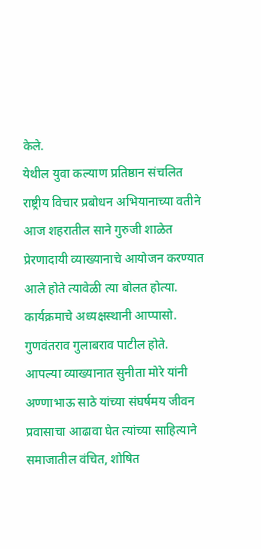केले.
येथील युवा कल्याण प्रतिष्ठान संचलित राष्ट्रीय विचार प्रबोधन अभियानाच्या वतीने आज शहरातील साने गुरुजी शाळेत प्रेरणादायी व्याख्यानाचे आयोजन करण्यात आले होते त्यावेळी त्या बोलत होत्या. कार्यक्रमाचे अध्यक्षस्थानी आप्पासो. गुणवंतराव गुलाबराव पाटील होते.
आपल्या व्याख्यानात सुनीता मोरे यांनी अण्णाभाऊ साठे यांच्या संघर्षमय जीवन प्रवासाचा आढावा घेत त्यांच्या साहित्याने समाजातील वंचित, शोषित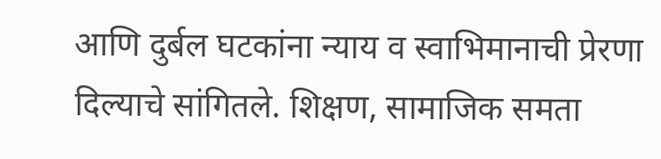आणि दुर्बल घटकांना न्याय व स्वाभिमानाची प्रेरणा दिल्याचे सांगितले. शिक्षण, सामाजिक समता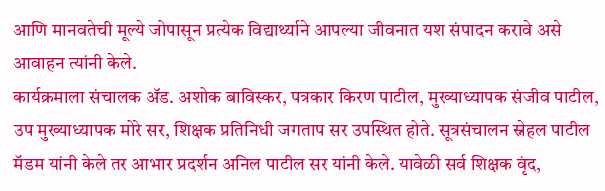आणि मानवतेची मूल्ये जोपासून प्रत्येक विद्यार्थ्याने आपल्या जीवनात यश संपादन करावे असे आवाहन त्यांनी केले.
कार्यक्रमाला संचालक ॲड. अशोक बाविस्कर, पत्रकार किरण पाटील, मुख्याध्यापक संजीव पाटील, उप मुख्याध्यापक मोरे सर, शिक्षक प्रतिनिधी जगताप सर उपस्थित होते. सूत्रसंचालन स्नेहल पाटील मॅडम यांनी केले तर आभार प्रदर्शन अनिल पाटील सर यांनी केले. यावेळी सर्व शिक्षक वृंद,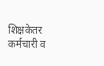शिक्षकेतर कर्मचारी व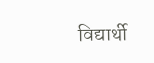विद्यार्थी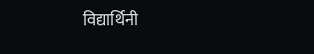विद्यार्थिनी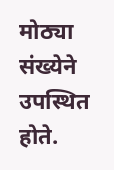मोठ्या संख्येने उपस्थित होते.